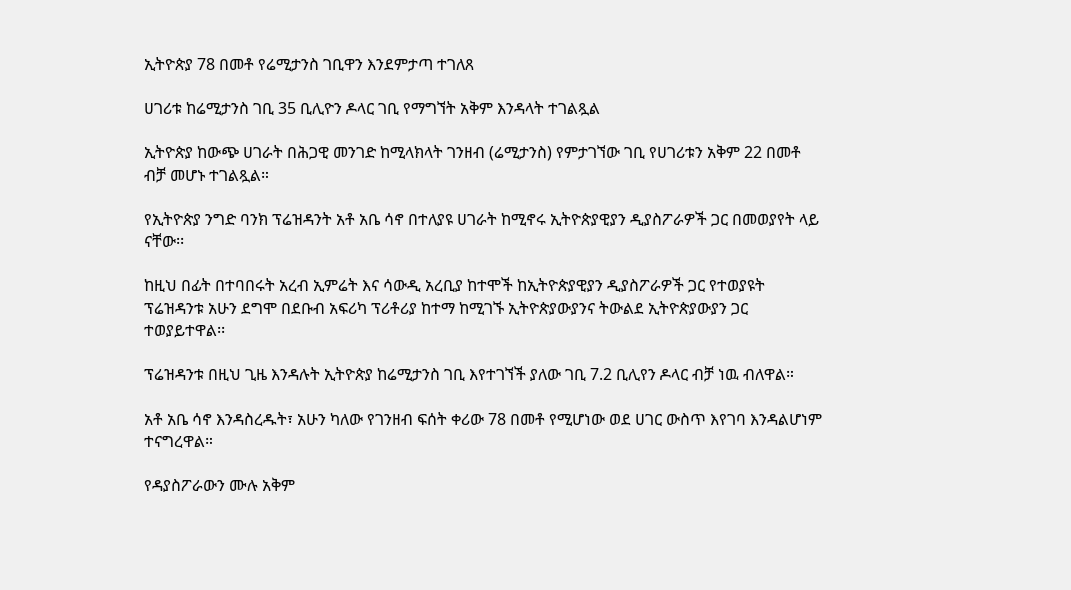ኢትዮጵያ 78 በመቶ የሬሚታንስ ገቢዋን እንደምታጣ ተገለጸ

ሀገሪቱ ከሬሚታንስ ገቢ 35 ቢሊዮን ዶላር ገቢ የማግኘት አቅም እንዳላት ተገልጿል

ኢትዮጵያ ከውጭ ሀገራት በሕጋዊ መንገድ ከሚላክላት ገንዘብ (ሬሚታንስ) የምታገኘው ገቢ የሀገሪቱን አቅም 22 በመቶ ብቻ መሆኑ ተገልጿል።

የኢትዮጵያ ንግድ ባንክ ፕሬዝዳንት አቶ አቤ ሳኖ በተለያዩ ሀገራት ከሚኖሩ ኢትዮጵያዊያን ዲያስፖራዎች ጋር በመወያየት ላይ ናቸው፡፡

ከዚህ በፊት በተባበሩት አረብ ኢምሬት እና ሳውዲ አረቢያ ከተሞች ከኢትዮጵያዊያን ዲያስፖራዎች ጋር የተወያዩት ፕሬዝዳንቱ አሁን ደግሞ በደቡብ አፍሪካ ፕሪቶሪያ ከተማ ከሚገኙ ኢትዮጵያውያንና ትውልደ ኢትዮጵያውያን ጋር ተወያይተዋል፡፡

ፕሬዝዳንቱ በዚህ ጊዜ እንዳሉት ኢትዮጵያ ከሬሚታንስ ገቢ እየተገኘች ያለው ገቢ 7.2 ቢሊየን ዶላር ብቻ ነዉ ብለዋል።

አቶ አቤ ሳኖ እንዳስረዱት፣ አሁን ካለው የገንዘብ ፍሰት ቀሪው 78 በመቶ የሚሆነው ወደ ሀገር ውስጥ እየገባ እንዳልሆነም ተናግረዋል።

የዳያስፖራውን ሙሉ አቅም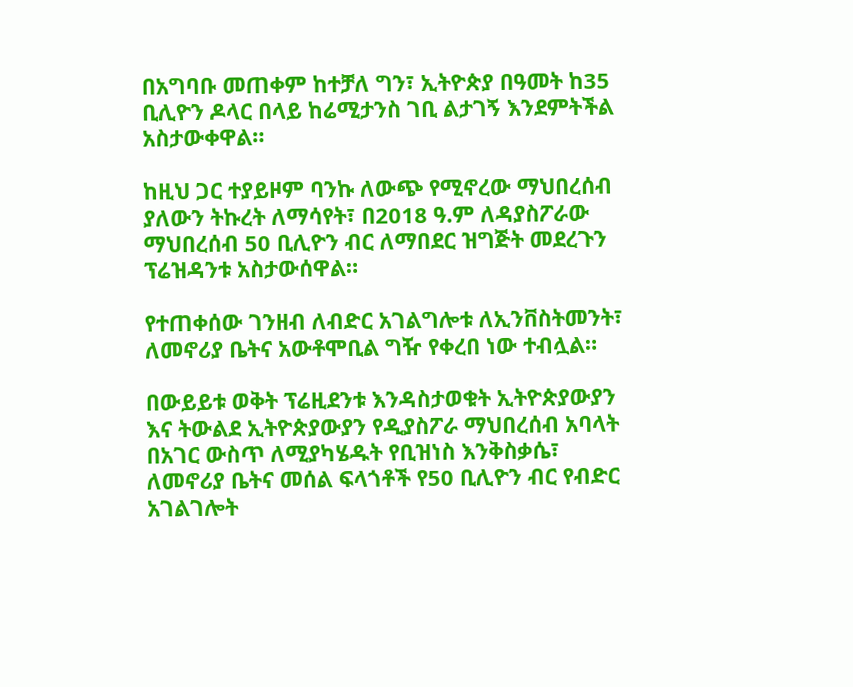በአግባቡ መጠቀም ከተቻለ ግን፣ ኢትዮጵያ በዓመት ከ35 ቢሊዮን ዶላር በላይ ከሬሚታንስ ገቢ ልታገኝ እንደምትችል አስታውቀዋል።

ከዚህ ጋር ተያይዞም ባንኩ ለውጭ የሚኖረው ማህበረሰብ ያለውን ትኩረት ለማሳየት፣ በ2018 ዓ.ም ለዳያስፖራው ማህበረሰብ 50 ቢሊዮን ብር ለማበደር ዝግጅት መደረጉን ፕሬዝዳንቱ አስታውሰዋል።

የተጠቀሰው ገንዘብ ለብድር አገልግሎቱ ለኢንቨስትመንት፣ ለመኖሪያ ቤትና አውቶሞቢል ግዥ የቀረበ ነው ተብሏል።

በውይይቱ ወቅት ፕሬዚደንቱ እንዳስታወቁት ኢትዮጵያውያን እና ትውልደ ኢትዮጵያውያን የዲያስፖራ ማህበረሰብ አባላት በአገር ውስጥ ለሚያካሄዱት የቢዝነስ እንቅስቃሴ፣ ለመኖሪያ ቤትና መሰል ፍላጎቶች የ50 ቢሊዮን ብር የብድር አገልገሎት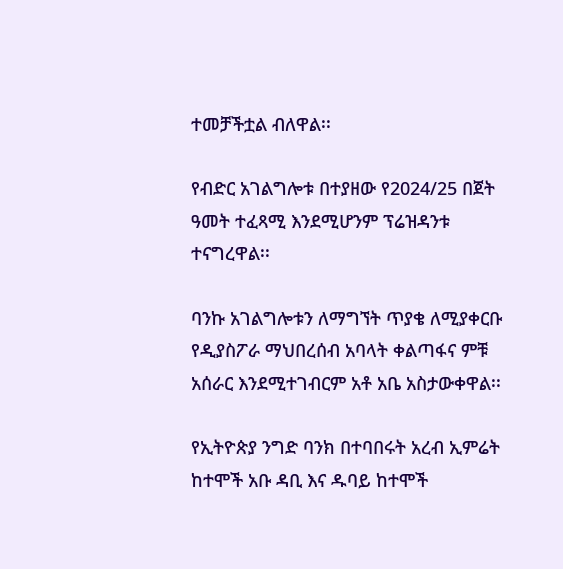ተመቻችቷል ብለዋል፡፡

የብድር አገልግሎቱ በተያዘው የ2024/25 በጀት ዓመት ተፈጻሚ እንደሚሆንም ፕሬዝዳንቱ ተናግረዋል፡፡

ባንኩ አገልግሎቱን ለማግኘት ጥያቄ ለሚያቀርቡ የዲያስፖራ ማህበረሰብ አባላት ቀልጣፋና ምቹ አሰራር እንደሚተገብርም አቶ አቤ አስታውቀዋል፡፡

የኢትዮጵያ ንግድ ባንክ በተባበሩት አረብ ኢምሬት ከተሞች አቡ ዳቢ እና ዱባይ ከተሞች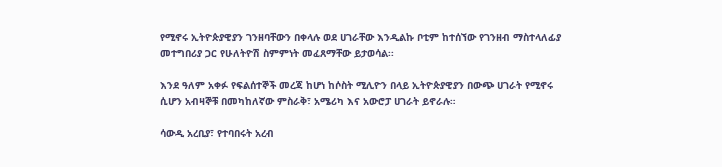የሚኖሩ ኢትዮጵያዊያን ገንዘባቸውን በቀላሉ ወደ ሀገራቸው እንዲልኩ ቦቲም ከተሰኘው የገንዘብ ማስተላለፊያ መተግበሪያ ጋር የሁለትዮሽ ስምምነት መፈጸማቸው ይታወሳል፡፡

እንደ ዓለም አቀፉ የፍልሰተኞች መረጃ ከሆነ ከሶስት ሚሊዮን በላይ ኢትዮጵያዊያን በውጭ ሀገራት የሚኖሩ ሲሆን አብዛኞቹ በመካከለኛው ምስራቅ፣ አሜሪካ እና አውሮፓ ሀገራት ይኖራሉ።

ሳውዲ አረቢያ፣ የተባበሩት አረብ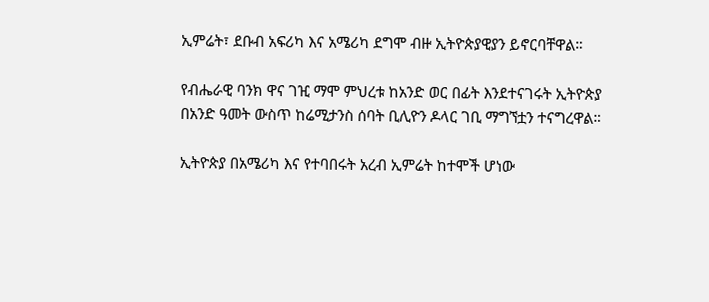ኢምሬት፣ ደቡብ አፍሪካ እና አሜሪካ ደግሞ ብዙ ኢትዮጵያዊያን ይኖርባቸዋል።

የብሔራዊ ባንክ ዋና ገዢ ማሞ ምህረቱ ከአንድ ወር በፊት እንደተናገሩት ኢትዮጵያ በአንድ ዓመት ውስጥ ከሬሚታንስ ሰባት ቢሊዮን ዶላር ገቢ ማግኘቷን ተናግረዋል።

ኢትዮጵያ በአሜሪካ እና የተባበሩት አረብ ኢምሬት ከተሞች ሆነው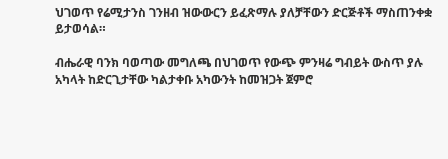ህገወጥ የሬሚታንስ ገንዘብ ዝውውርን ይፈጽማሉ ያለቻቸውን ድርጅቶች ማስጠንቀቋ ይታወሳል።

ብሔራዊ ባንክ ባወጣው መግለጫ በህገወጥ የውጭ ምንዛሬ ግብይት ውስጥ ያሉ አካላት ከድርጊታቸው ካልታቀቡ አካውንት ከመዝጋት ጀምሮ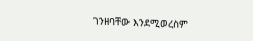ገንዘባቸው እንደሚወረስም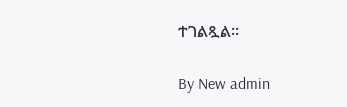ተገልጿል።

By New admin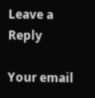Leave a Reply

Your email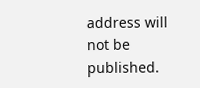address will not be published.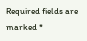Required fields are marked *